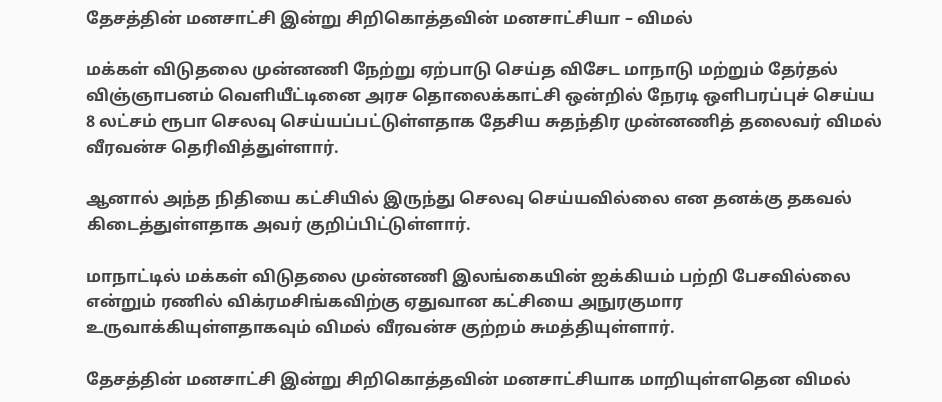தேசத்தின் மனசாட்சி இன்று சிறிகொத்தவின் மனசாட்சியா – விமல்

மக்கள் விடுதலை முன்னணி நேற்று ஏற்பாடு செய்த விசேட மாநாடு மற்றும் தேர்தல் விஞ்ஞாபனம் வெளியீட்டினை அரச தொலைக்காட்சி ஒன்றில் நேரடி ஔிபரப்புச் செய்ய 8 லட்சம் ரூபா செலவு செய்யப்பட்டுள்ளதாக தேசிய சுதந்திர முன்னணித் தலைவர் விமல் வீரவன்ச தெரிவித்துள்ளார்.

ஆனால் அந்த நிதியை கட்சியில் இருந்து செலவு செய்யவில்லை என தனக்கு தகவல் கிடைத்துள்ளதாக அவர் குறிப்பிட்டுள்ளார்.

மாநாட்டில் மக்கள் விடுதலை முன்னணி இலங்கையின் ஐக்கியம் பற்றி பேசவில்லை என்றும் ரணில் விக்ரமசிங்கவிற்கு ஏதுவான கட்சியை அநுரகுமார உருவாக்கியுள்ளதாகவும் விமல் வீரவன்ச குற்றம் சுமத்தியுள்ளார்.

தேசத்தின் மனசாட்சி இன்று சிறிகொத்தவின் மனசாட்சியாக மாறியுள்ளதென விமல்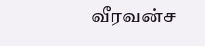வீரவன்ச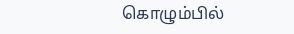கொழும்பில்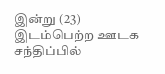இன்று (23) இடம்பெற்ற ஊடக சந்திப்பில்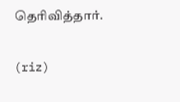தெரிவித்தார்.

(riz)